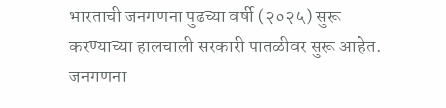भारताची जनगणना पुढच्या वर्षी (२०२५) सुरू करण्याच्या हालचाली सरकारी पातळीवर सुरू आहेत. जनगणना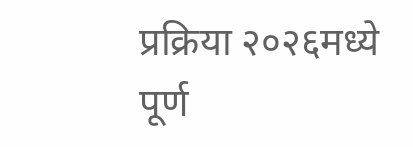प्रक्रिया २०२६मध्ये पूर्ण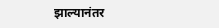झाल्यानंतर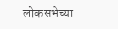लोकसभेच्या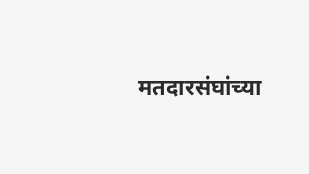मतदारसंघांच्या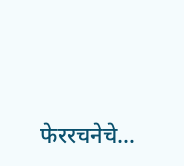फेररचनेचे…